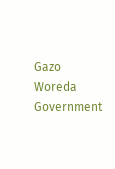Gazo Woreda Government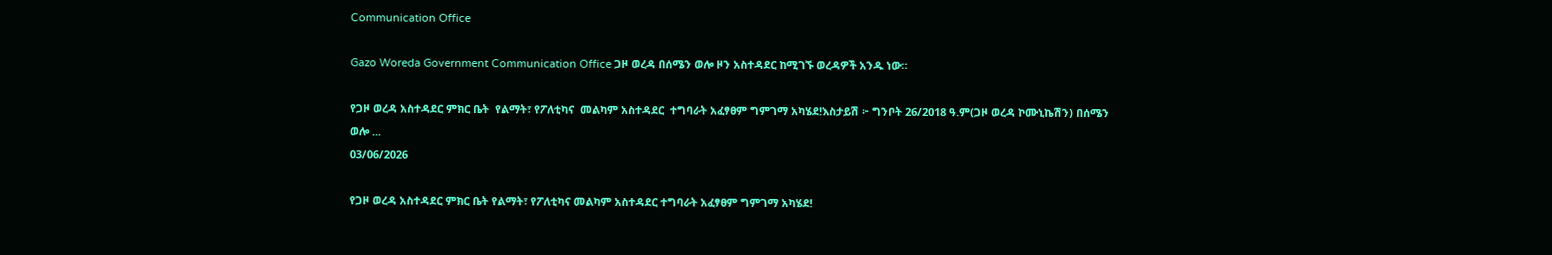Communication Office

Gazo Woreda Government Communication Office ጋዞ ወረዳ በሰሜን ወሎ ዞን አስተዳደር ከሚገኙ ወረዳዎች አንዱ ነው።

የጋዞ ወረዳ አስተዳደር ምክር ቤት  የልማት፣ የፖለቲካና  መልካም አስተዳደር  ተግባራት አፈፃፀም ግምገማ አካሄደ!እስታይሽ ፦ ግንቦት 26/2018 ዓ.ም(ጋዞ ወረዳ ኮሙኒኬሽን) በሰሜን ወሎ ...
03/06/2026

የጋዞ ወረዳ አስተዳደር ምክር ቤት የልማት፣ የፖለቲካና መልካም አስተዳደር ተግባራት አፈፃፀም ግምገማ አካሄደ!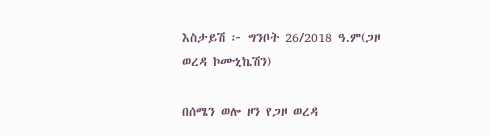እስታይሽ ፦ ግንቦት 26/2018 ዓ.ም(ጋዞ ወረዳ ኮሙኒኬሽን)

በሰሜን ወሎ ዞን የጋዞ ወረዳ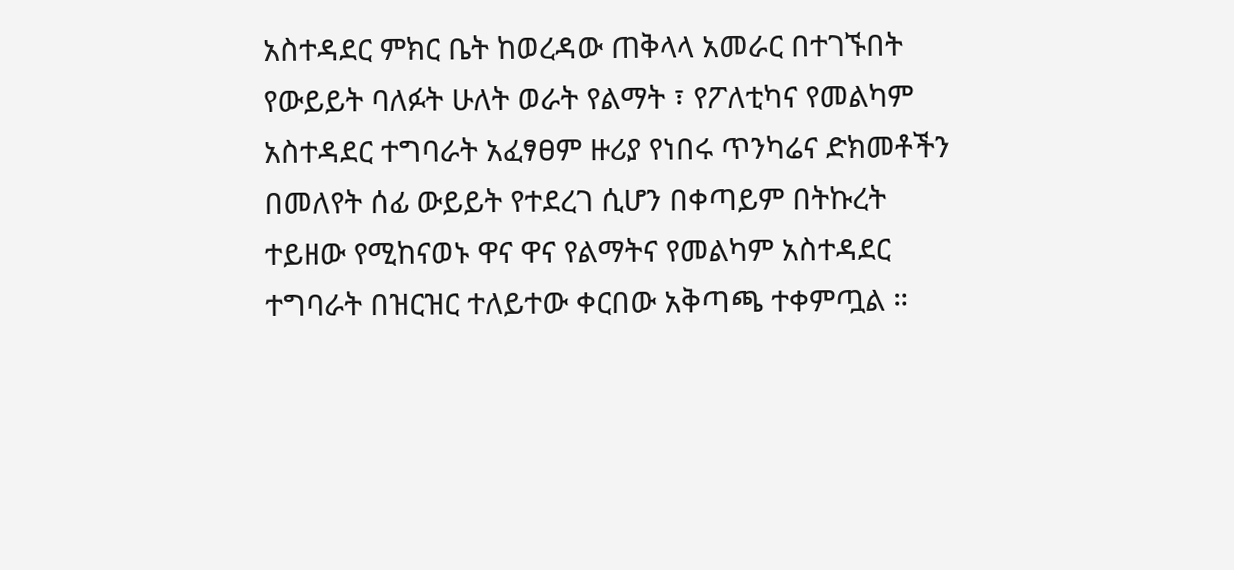አስተዳደር ምክር ቤት ከወረዳው ጠቅላላ አመራር በተገኙበት የውይይት ባለፉት ሁለት ወራት የልማት ፣ የፖለቲካና የመልካም አስተዳደር ተግባራት አፈፃፀም ዙሪያ የነበሩ ጥንካሬና ድክመቶችን በመለየት ሰፊ ውይይት የተደረገ ሲሆን በቀጣይም በትኩረት ተይዘው የሚከናወኑ ዋና ዋና የልማትና የመልካም አስተዳደር ተግባራት በዝርዝር ተለይተው ቀርበው አቅጣጫ ተቀምጧል ።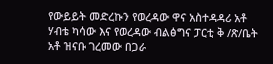የውይይት መድረኩን የወረዳው ዋና አስተዳዳሪ አቶ ሃብቴ ካሳው እና የወረዳው ብልፅግና ፓርቲ ቅ /ጽ/ቤት አቶ ዝናቡ ገረመው በጋራ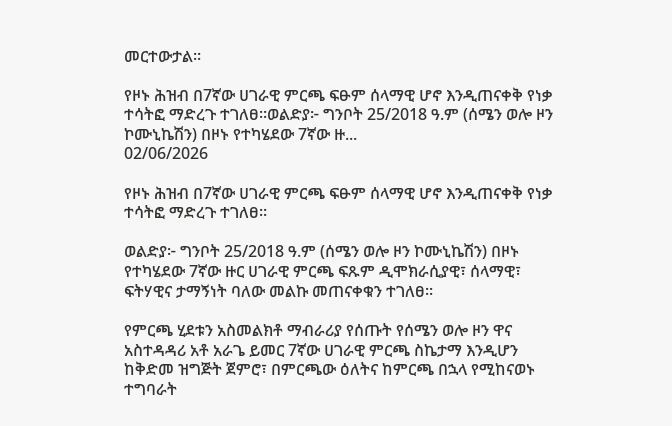መርተውታል።

የዞኑ ሕዝብ በ7ኛው ሀገራዊ ምርጫ ፍፁም ሰላማዊ ሆኖ እንዲጠናቀቅ የነቃ ተሳትፎ ማድረጉ ተገለፀ፡፡ወልድያ፦ ግንቦት 25/2018 ዓ.ም (ሰሜን ወሎ ዞን ኮሙኒኬሽን) በዞኑ የተካሄደው 7ኛው ዙ...
02/06/2026

የዞኑ ሕዝብ በ7ኛው ሀገራዊ ምርጫ ፍፁም ሰላማዊ ሆኖ እንዲጠናቀቅ የነቃ ተሳትፎ ማድረጉ ተገለፀ፡፡

ወልድያ፦ ግንቦት 25/2018 ዓ.ም (ሰሜን ወሎ ዞን ኮሙኒኬሽን) በዞኑ የተካሄደው 7ኛው ዙር ሀገራዊ ምርጫ ፍጹም ዲሞክራሲያዊ፣ ሰላማዊ፣ ፍትሃዊና ታማኝነት ባለው መልኩ መጠናቀቁን ተገለፀ፡፡

የምርጫ ሂደቱን አስመልክቶ ማብራሪያ የሰጡት የሰሜን ወሎ ዞን ዋና አስተዳዳሪ አቶ አራጌ ይመር 7ኛው ሀገራዊ ምርጫ ስኬታማ እንዲሆን ከቅድመ ዝግጅት ጀምሮ፣ በምርጫው ዕለትና ከምርጫ በኋላ የሚከናወኑ ተግባራት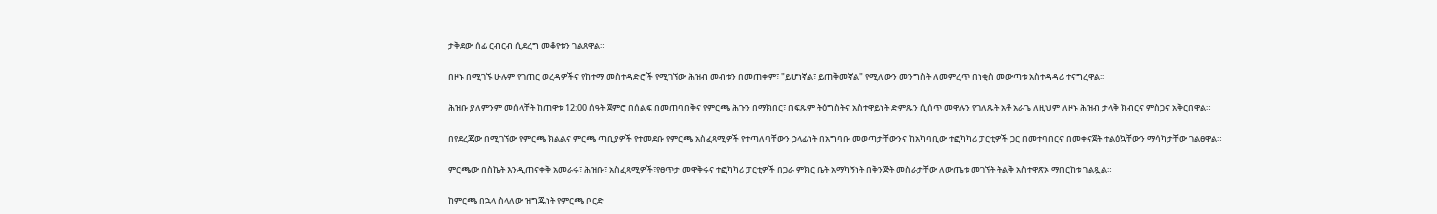ታቅደው ሰፊ ርብርብ ሲደረግ መቆየቱን ገልጸዋል።

በዞኑ በሚገኙ ሁሉም የገጠር ወረዳዎችና የከተማ መስተዳድሮች የሚገኘው ሕዝብ መብቱን በመጠቀም፣ "ይሆነኛል፣ ይጠቅመኛል" የሚለውን መንግስት ለመምረጥ በነቂስ መውጣቱ አስተዳዳሪ ተናግረዋል፡፡

ሕዝቡ ያለምንም መሰላቸት ከጠዋቱ 12:00 ሰዓት ጀምሮ በሰልፍ በመጠባበቅና የምርጫ ሕጉን በማክበር፣ በፍጹም ትዕግስትና አስተዋይነት ድምጹን ሲሰጥ መዋሉን የገለጹት አቶ አራጌ ለዚህም ለዞኑ ሕዝብ ታላቅ ክብርና ምስጋና አቅርበዋል።

በየደረጃው በሚገኘው የምርጫ ክልልና ምርጫ ጣቢያዎች የተመደቡ የምርጫ አስፈጻሚዎች የተጣለባቸውን ኃላፊነት በአግባቡ መወጣታቸውንና ከአካባቢው ተፎካካሪ ፓርቲዎች ጋር በመተባበርና በመቀናጀት ተልዕኳቸውን ማሳካታቸው ገልፀዋል።

ምርጫው በስኬት እንዲጠናቀቅ አመራሩ፣ ሕዝቡ፣ አስፈጻሚዎች፣የፀጥታ መዋቅሩና ተፎካካሪ ፓርቲዎች በጋራ ምክር ቤት አማካኝነት በቅንጅት መስራታቸው ለውጤቱ መገኘት ትልቅ አስተዋጽኦ ማበርከቱ ገልጿል።

ከምርጫ በኋላ ስላለው ዝግጁነት የምርጫ ቦርድ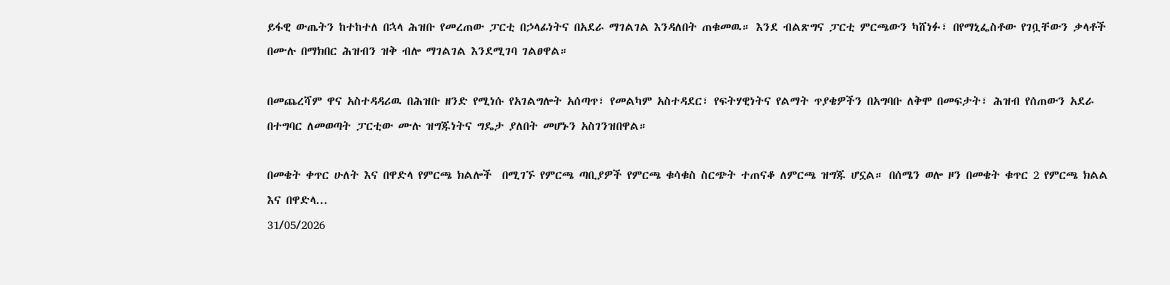ይፋዊ ውጤትን ከተከተለ በኋላ ሕዝቡ የመረጠው ፓርቲ በኃላፊነትና በአደራ ማገልገል እንዳለበት ጠቁመዉ። እንደ ብልጽግና ፓርቲ ምርጫውን ካሸነፉ፣ በየማኒፌስቶው የገቧቸውን ቃላቶች በሙሉ በማክበር ሕዝብን ዝቅ ብሎ ማገልገል እንደሚገባ ገልፀዋል።

በመጨረሻም ዋና አስተዳዳሪዉ በሕዝቡ ዘንድ የሚነሱ የአገልግሎት አሰጣጥ፣ የመልካም አስተዳደር፣ የፍትሃዊነትና የልማት ጥያቄዎችን በአግባቡ ለቅሞ በመፍታት፣ ሕዝብ የሰጠውን አደራ በተግባር ለመወጣት ፓርቲው ሙሉ ዝግጁነትና ግዴታ ያለበት መሆኑን አስገንዝበዋል።

በመቄት ቀጥር ሁለት እና በዋድላ የምርጫ ክልሎች  በሚገኙ የምርጫ ጣቢያዎች የምርጫ ቁሳቁስ ስርጭት ተጠናቆ ለምርጫ ዝግጁ ሆኗል። በሰሜን ወሎ ዞን በመቄት ቁጥር 2 የምርጫ ክልል እና በዋድላ...
31/05/2026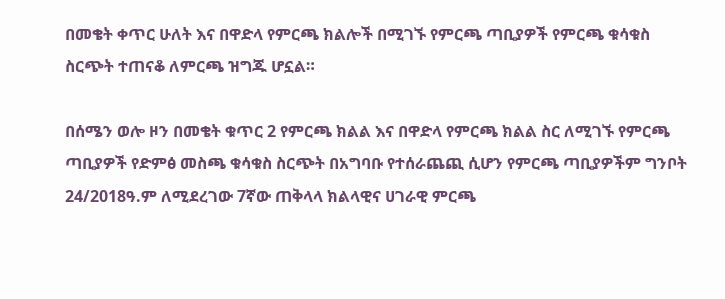በመቄት ቀጥር ሁለት እና በዋድላ የምርጫ ክልሎች በሚገኙ የምርጫ ጣቢያዎች የምርጫ ቁሳቁስ ስርጭት ተጠናቆ ለምርጫ ዝግጁ ሆኗል።

በሰሜን ወሎ ዞን በመቄት ቁጥር 2 የምርጫ ክልል እና በዋድላ የምርጫ ክልል ስር ለሚገኙ የምርጫ ጣቢያዎች የድምፅ መስጫ ቁሳቁስ ስርጭት በአግባቡ የተሰራጨጪ ሲሆን የምርጫ ጣቢያዎችም ግንቦት 24/2018ዓ.ም ለሚደረገው 7ኛው ጠቅላላ ክልላዊና ሀገራዊ ምርጫ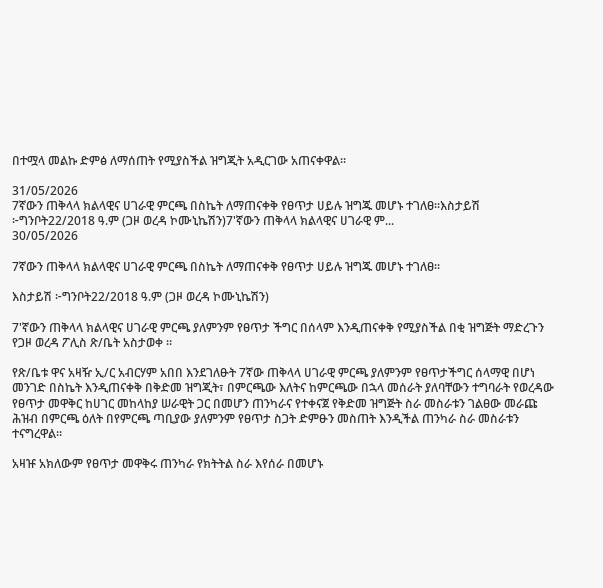በተሟላ መልኩ ድምፅ ለማሰጠት የሚያስችል ዝግጂት አዲርገው አጠናቀዋል።

31/05/2026
7ኛውን ጠቅላላ ክልላዊና ሀገራዊ ምርጫ በስኬት ለማጠናቀቅ የፀጥታ ሀይሉ ዝግጁ መሆኑ ተገለፀ።እስታይሽ ፦ግንቦት22/2018 ዓ.ም (ጋዞ ወረዳ ኮሙኒኬሽን)7'ኛውን ጠቅላላ ክልላዊና ሀገራዊ ም...
30/05/2026

7ኛውን ጠቅላላ ክልላዊና ሀገራዊ ምርጫ በስኬት ለማጠናቀቅ የፀጥታ ሀይሉ ዝግጁ መሆኑ ተገለፀ።

እስታይሽ ፦ግንቦት22/2018 ዓ.ም (ጋዞ ወረዳ ኮሙኒኬሽን)

7'ኛውን ጠቅላላ ክልላዊና ሀገራዊ ምርጫ ያለምንም የፀጥታ ችግር በሰላም እንዲጠናቀቅ የሚያስችል በቂ ዝግጅት ማድረጉን የጋዞ ወረዳ ፖሊስ ጽ/ቤት አስታወቀ ።

የጽ/ቤቱ ዋና አዛዥ ኢ/ር አብርሃም አበበ እንደገለፁት 7ኛው ጠቅላላ ሀገራዊ ምርጫ ያለምንም የፀጥታችግር ሰላማዊ በሆነ መንገድ በስኬት እንዲጠናቀቅ በቅድመ ዝግጂት፣ በምርጫው እለትና ከምርጫው በኋላ መሰራት ያለባቸውን ተግባራት የወረዳው የፀጥታ መዋቅር ከሀገር መከላከያ ሠራዊት ጋር በመሆን ጠንካራና የተቀናጀ የቅድመ ዝግጅት ስራ መስራቱን ገልፀው መራጩ ሕዝብ በምርጫ ዕለት በየምርጫ ጣቢያው ያለምንም የፀጥታ ስጋት ድምፁን መስጠት እንዲችል ጠንካራ ስራ መስራቱን ተናግረዋል።

አዛዡ አክለውም የፀጥታ መዋቅሩ ጠንካራ የክትትል ስራ እየሰራ በመሆኑ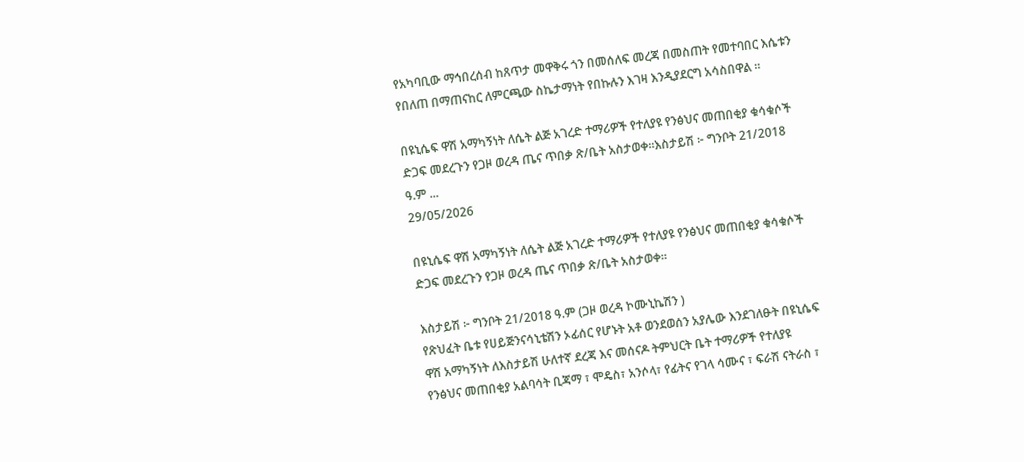የአካባቢው ማኅበረሰብ ከጸጥታ መዋቅሩ ጎን በመሰለፍ መረጃ በመስጠት የመተባበር እሴቱን የበለጠ በማጠናከር ለምርጫው ስኬታማነት የበኩሉን እገዛ እንዲያደርግ አሳስበዋል ።

በዩኒሴፍ ዋሽ አማካኝነት ለሴት ልጅ አገረድ ተማሪዎች የተለያዩ የንፅህና መጠበቂያ ቁሳቁሶች  ድጋፍ መደረጉን የጋዞ ወረዳ ጤና ጥበቃ ጽ/ቤት አስታወቀ።እስታይሽ ፦ ግንቦት 21/2018 ዓ.ም ...
29/05/2026

በዩኒሴፍ ዋሽ አማካኝነት ለሴት ልጅ አገረድ ተማሪዎች የተለያዩ የንፅህና መጠበቂያ ቁሳቁሶች ድጋፍ መደረጉን የጋዞ ወረዳ ጤና ጥበቃ ጽ/ቤት አስታወቀ።

እስታይሽ ፦ ግንቦት 21/2018 ዓ.ም (ጋዞ ወረዳ ኮሙኒኬሽን )
የጽህፈት ቤቱ የሀይጅንናሳኒቴሽን ኦፊሰር የሆኑት አቶ ወንደወሰን አያሌው እንደገለፁት በዩኒሴፍ ዋሽ አማካኝነት ለእስታይሽ ሁለተኛ ደረጃ እና መሰናዶ ትምህርት ቤት ተማሪዎች የተለያዩ የንፅህና መጠበቂያ አልባሳት ቢጃማ ፣ ሞዴስ፣ አንሶላ፣ የፊትና የገላ ሳሙና ፣ ፍራሽ ናትራስ ፣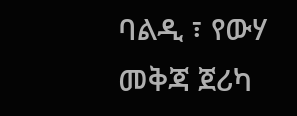ባልዲ ፣ የውሃ መቅጃ ጀሪካ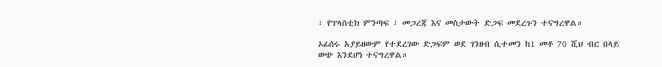፣ የፕላስቲክ ምንጣፍ ፣ መጋረጃ እና መስታውት ድጋፍ መደረጉን ተናግረዋል።

ኦፊሰሩ አያይዘውም የተደረገው ድጋፍም ወደ ገንዘብ ሲተመን ከ1 መቶ 70 ሺህ ብር በላይ ወጭ እንደሆነ ተናግረዋል።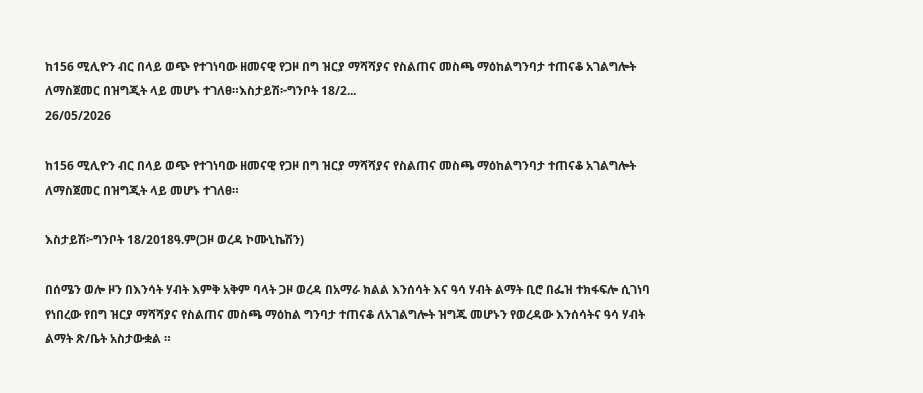ከ156 ሚሊዮን ብር በላይ ወጭ የተገነባው ዘመናዊ የጋዞ በግ ዝርያ ማሻሻያና የስልጠና መስጫ ማዕከልግንባታ ተጠናቆ አገልግሎት ለማስጀመር በዝግጂት ላይ መሆኑ ተገለፀ።እስታይሽ፦ግንቦት 18/2...
26/05/2026

ከ156 ሚሊዮን ብር በላይ ወጭ የተገነባው ዘመናዊ የጋዞ በግ ዝርያ ማሻሻያና የስልጠና መስጫ ማዕከልግንባታ ተጠናቆ አገልግሎት ለማስጀመር በዝግጂት ላይ መሆኑ ተገለፀ።

እስታይሽ፦ግንቦት 18/2018ዓ.ም(ጋዞ ወረዳ ኮሙኒኬሽን)

በሰሜን ወሎ ዞን በእንሳት ሃብት እምቅ አቅም ባላት ጋዞ ወረዳ በአማራ ክልል እንሰሳት እና ዓሳ ሃብት ልማት ቢሮ በፌዝ ተክፋፍሎ ሲገነባ የነበረው የበግ ዝርያ ማሻሻያና የስልጠና መስጫ ማዕከል ግንባታ ተጠናቆ ለአገልግሎት ዝግጁ መሆኑን የወረዳው እንሰሳትና ዓሳ ሃብት ልማት ጽ/ቤት አስታውቋል ።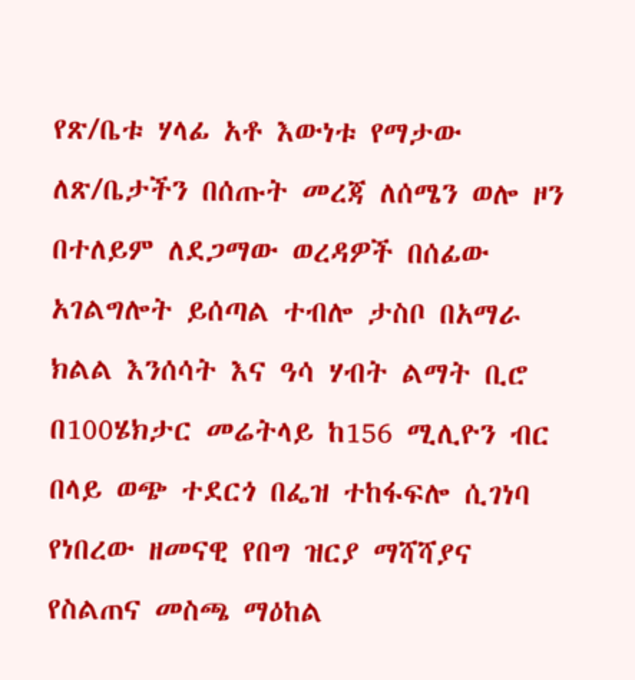የጽ/ቤቱ ሃላፊ አቶ እውነቱ የማታው ለጽ/ቤታችን በሰጡት መረጃ ለሰሜን ወሎ ዞን በተለይም ለደጋማው ወረዳዎች በሰፊው አገልግሎት ይሰጣል ተብሎ ታስቦ በአማራ ክልል እንሰሳት እና ዓሳ ሃብት ልማት ቢሮ በ100ሄክታር መሬትላይ ከ156 ሚሊዮን ብር በላይ ወጭ ተደርጎ በፌዝ ተከፋፍሎ ሲገነባ የነበረው ዘመናዊ የበግ ዝርያ ማሻሻያና የስልጠና መስጫ ማዕከል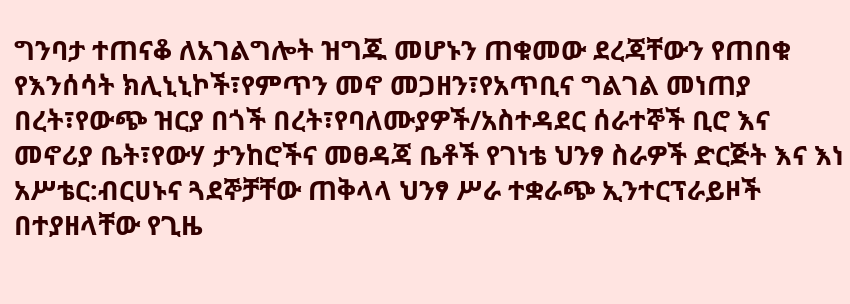ግንባታ ተጠናቆ ለአገልግሎት ዝግጁ መሆኑን ጠቁመው ደረጃቸውን የጠበቁ የእንሰሳት ክሊኒኒኮች፣የምጥን መኖ መጋዘን፣የአጥቢና ግልገል መነጠያ በረት፣የውጭ ዝርያ በጎች በረት፣የባለሙያዎች/አስተዳደር ሰራተኞች ቢሮ እና መኖሪያ ቤት፣የውሃ ታንከሮችና መፀዳጃ ቤቶች የገነቴ ህንፃ ስራዎች ድርጅት እና እነ አሥቴር:ብርሀኑና ጓደኞቻቸው ጠቅላላ ህንፃ ሥራ ተቋራጭ ኢንተርፕራይዞች በተያዘላቸው የጊዜ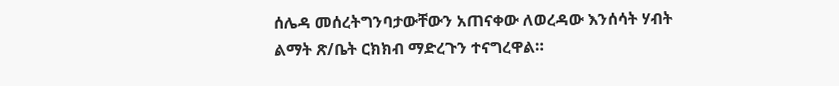ሰሌዳ መሰረትግንባታውቸውን አጠናቀው ለወረዳው እንሰሳት ሃብት ልማት ጽ/ቤት ርክክብ ማድረጉን ተናግረዋል።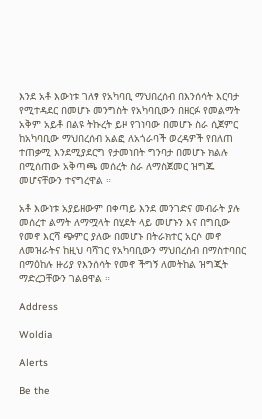እንደ አቶ እውነቱ ገለፃ የአካባቢ ማህበረሰብ በእንሰሳት እርባታ የሚተዳደር በመሆኑ መንግስት የአካባቢውን በዘርፉ የመልማት አቅም አይቶ በልዩ ትኩረት ይዞ የገነባው በመሆኑ ስራ ሲጀምር ከአካባቢው ማህበረሰብ አልፎ ለአጎራባች ወረዳዎች የበለጠ ተጠቃሚ እንደሚያደርግ የታመነበት ግንባታ በመሆኑ ክልሉ በሚሰጠው አቅጣጫ መሰረት ስራ ለማስጀመር ዝግጁ መሆናቸውን ተናግረዋል ።

አቶ እውነቱ አያይዘውም በቀጣይ እንደ መንገድና መብራት ያሉ መሰረተ ልማት ለማሟላት በሂደት ላይ መሆኑን እና በግቢው የመኖ እርሻ ጭምር ያለው በመሆኑ በትራክተር አርሶ መኖ ለመዝራትና ከዚህ ባሻገር የአካባቢውን ማህበረሰብ በማስተባበር በማዕከሉ ዙሪያ የእንሰሳት የመኖ ችግኝ ለመትከል ዝግጂት ማድረጋቸውን ገልፀዋል ።

Address

Woldia

Alerts

Be the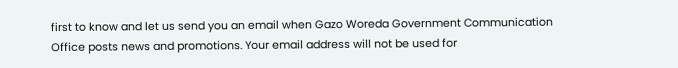first to know and let us send you an email when Gazo Woreda Government Communication Office posts news and promotions. Your email address will not be used for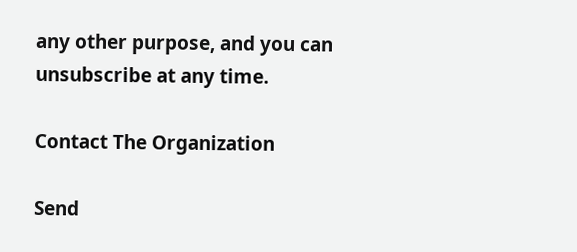any other purpose, and you can unsubscribe at any time.

Contact The Organization

Send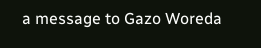a message to Gazo Woreda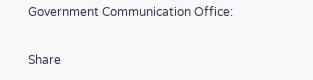Government Communication Office:

Share